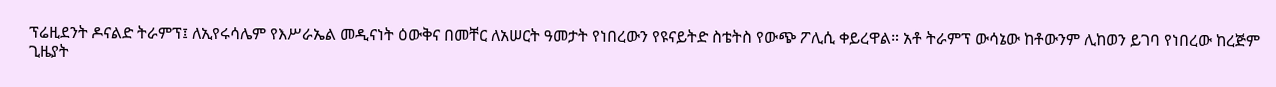ፕሬዚደንት ዶናልድ ትራምፕ፤ ለኢየሩሳሌም የእሥራኤል መዲናነት ዕውቅና በመቸር ለአሠርት ዓመታት የነበረውን የዩናይትድ ስቴትስ የውጭ ፖሊሲ ቀይረዋል። አቶ ትራምፕ ውሳኔው ከቶውንም ሊከወን ይገባ የነበረው ከረጅም ጊዜያት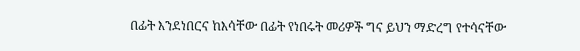በፊት እንደነበርና ከእሳቸው በፊት የነበሩት መሪዎች ግና ይህን ማድረግ የተሳናቸው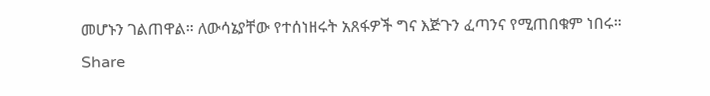መሆኑን ገልጠዋል። ለውሳኔያቸው የተሰነዘሩት አጸፋዎች ግና እጅጉን ፈጣንና የሚጠበቁም ነበሩ።
Share